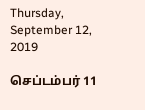Thursday, September 12, 2019

செப்டம்பர் 11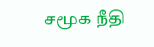சமூக நீதி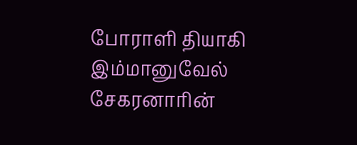போராளி தியாகி இம்மானுவேல் சேகரனாரின்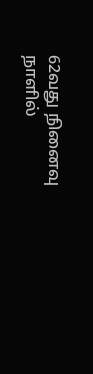62வது நினைவு நாளில்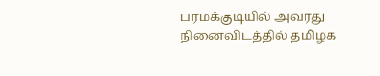பரமக்குடியில் அவரது நினைவிடத்தில் தமிழக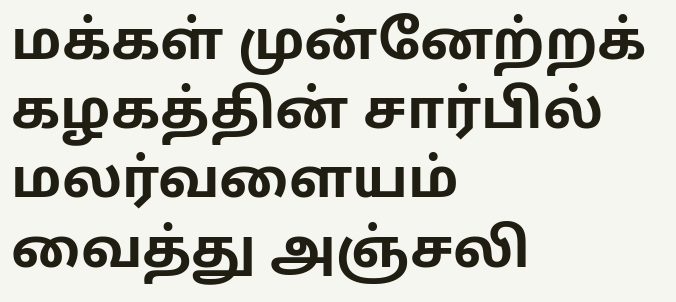மக்கள் முன்னேற்றக் கழகத்தின் சார்பில் மலர்வளையம் வைத்து அஞ்சலி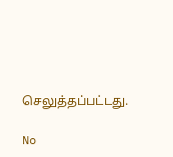செலுத்தப்பட்டது.

No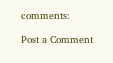comments:

Post a Comment